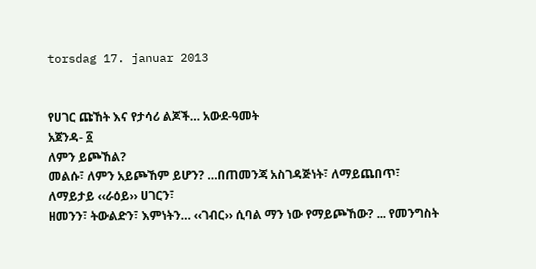torsdag 17. januar 2013


የሀገር ጩኸት እና የታሳሪ ልጆች… አውደ-ዓመት
አጀንዳ- ፩
ለምን ይጮኸል?
መልሱ፣ ለምን አይጮኸም ይሆን? …በጠመንጃ አስገዳጅነት፣ ለማይጨበጥ፣ ለማይታይ ‹‹ራዕይ›› ሀገርን፣
ዘመንን፣ ትውልድን፣ እምነትን… ‹‹ገብር›› ሲባል ማን ነው የማይጮኸው? ... የመንግስት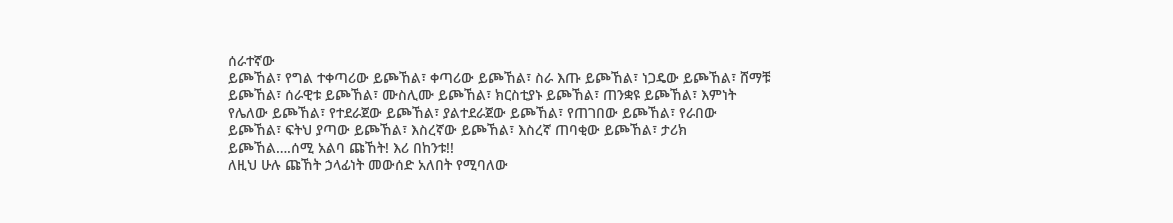ሰራተኛው
ይጮኸል፣ የግል ተቀጣሪው ይጮኸል፣ ቀጣሪው ይጮኸል፣ ስራ እጡ ይጮኸል፣ ነጋዴው ይጮኸል፣ ሸማቹ
ይጮኸል፣ ሰራዊቱ ይጮኸል፣ ሙስሊሙ ይጮኸል፣ ክርስቲያኑ ይጮኸል፣ ጠንቋዩ ይጮኸል፣ እምነት
የሌለው ይጮኸል፣ የተደራጀው ይጮኸል፣ ያልተደራጀው ይጮኸል፣ የጠገበው ይጮኸል፣ የራበው
ይጮኸል፣ ፍትህ ያጣው ይጮኸል፣ እስረኛው ይጮኸል፣ እስረኛ ጠባቂው ይጮኸል፣ ታሪክ
ይጮኸል….ሰሚ አልባ ጩኸት! እሪ በከንቱ!!
ለዚህ ሁሉ ጩኸት ኃላፊነት መውሰድ አለበት የሚባለው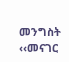መንግስት ‹‹መናገር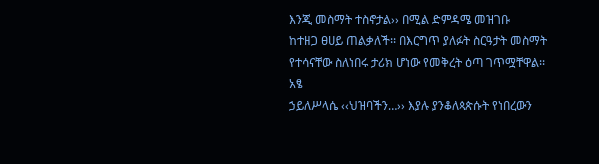እንጂ መስማት ተስኖታል›› በሚል ድምዳሜ መዝገቡ
ከተዘጋ ፀሀይ ጠልቃለች፡፡ በእርግጥ ያለፉት ስርዓታት መስማት የተሳናቸው ስለነበሩ ታሪክ ሆነው የመቅረት ዕጣ ገጥሟቸዋል፡፡ አፄ
ኃይለሥላሴ ‹‹ህዝባችን…›› እያሉ ያንቆለጳጵሱት የነበረውን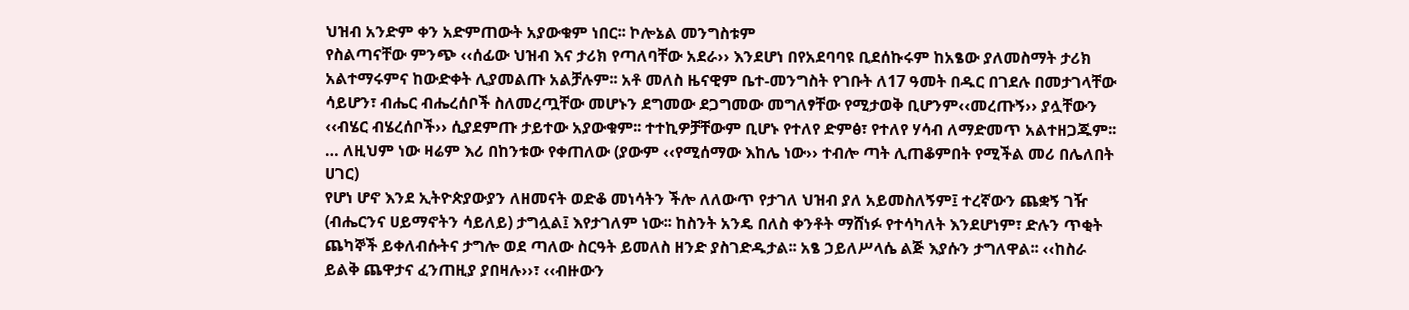ህዝብ አንድም ቀን አድምጠውት አያውቁም ነበር፡፡ ኮሎኔል መንግስቱም
የስልጣናቸው ምንጭ ‹‹ሰፊው ህዝብ እና ታሪክ የጣለባቸው አደራ›› እንደሆነ በየአደባባዩ ቢደሰኩሩም ከአፄው ያለመስማት ታሪክ
አልተማሩምና ከውድቀት ሊያመልጡ አልቻሉም፡፡ አቶ መለስ ዜናዊም ቤተ-መንግስት የገቡት ለ17 ዓመት በዱር በገደሉ በመታገላቸው
ሳይሆን፣ ብሔር ብሔረሰቦች ስለመረጧቸው መሆኑን ደግመው ደጋግመው መግለፃቸው የሚታወቅ ቢሆንም‹‹መረጡኝ›› ያሏቸውን
‹‹ብሄር ብሄረሰቦች›› ሲያደምጡ ታይተው አያውቁም፡፡ ተተኪዎቻቸውም ቢሆኑ የተለየ ድምፅ፣ የተለየ ሃሳብ ለማድመጥ አልተዘጋጁም፡፡
… ለዚህም ነው ዛሬም እሪ በከንቱው የቀጠለው (ያውም ‹‹የሚሰማው እከሌ ነው›› ተብሎ ጣት ሊጠቆምበት የሚችል መሪ በሌለበት
ሀገር)
የሆነ ሆኖ እንደ ኢትዮጵያውያን ለዘመናት ወድቆ መነሳትን ችሎ ለለውጥ የታገለ ህዝብ ያለ አይመስለኝም፤ ተረኛውን ጨቋኝ ገዥ
(ብሔርንና ሀይማኖትን ሳይለይ) ታግሏል፤ እየታገለም ነው፡፡ ከስንት አንዴ በለስ ቀንቶት ማሸነፉ የተሳካለት እንደሆነም፣ ድሉን ጥቂት
ጨካኞች ይቀለብሱትና ታግሎ ወደ ጣለው ስርዓት ይመለስ ዘንድ ያስገድዱታል፡፡ አፄ ኃይለሥላሴ ልጅ እያሱን ታግለዋል፡፡ ‹‹ከስራ
ይልቅ ጨዋታና ፈንጠዚያ ያበዛሉ››፣ ‹‹ብዙውን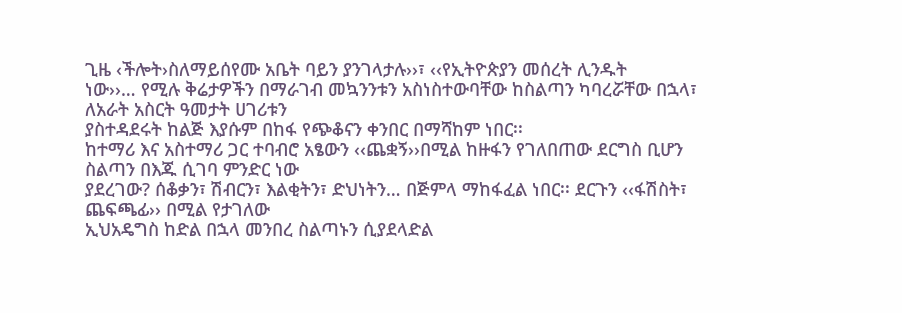ጊዜ ‹ችሎት›ስለማይሰየሙ አቤት ባይን ያንገላታሉ››፣ ‹‹የኢትዮጵያን መሰረት ሊንዱት
ነው››… የሚሉ ቅሬታዎችን በማራገብ መኳንንቱን አስነስተውባቸው ከስልጣን ካባረሯቸው በኋላ፣ ለአራት አስርት ዓመታት ሀገሪቱን
ያስተዳደሩት ከልጅ እያሱም በከፋ የጭቆናን ቀንበር በማሻከም ነበር፡፡
ከተማሪ እና አስተማሪ ጋር ተባብሮ አፄውን ‹‹ጨቋኝ››በሚል ከዙፋን የገለበጠው ደርግስ ቢሆን ስልጣን በእጁ ሲገባ ምንድር ነው
ያደረገው? ሰቆቃን፣ ሽብርን፣ እልቂትን፣ ድህነትን… በጅምላ ማከፋፈል ነበር፡፡ ደርጉን ‹‹ፋሽስት፣ ጨፍጫፊ›› በሚል የታገለው
ኢህአዴግስ ከድል በኋላ መንበረ ስልጣኑን ሲያደላድል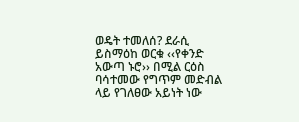ወዴት ተመለሰ? ደራሲ ይስማዕከ ወርቁ ‹‹የቀንድ አውጣ ኑሮ›› በሚል ርዕስ
ባሳተመው የግጥም መድብል ላይ የገለፀው አይነት ነው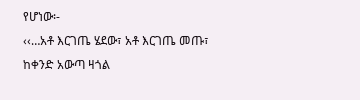የሆነው፡-
‹‹…አቶ እርገጤ ሄደው፣ አቶ እርገጤ መጡ፣
ከቀንድ አውጣ ዛጎል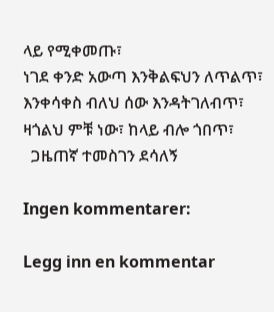ላይ የሚቀመጡ፣
ነገደ ቀንድ አውጣ እንቅልፍህን ለጥልጥ፣
እንቀሳቀስ ብለህ ሰው እንዳትገለብጥ፣
ዛጎልህ ምቹ ነው፣ ከላይ ብሎ ጎበጥ፣
  ጋዜጠኛ ተመስገን ደሳለኝ

Ingen kommentarer:

Legg inn en kommentar